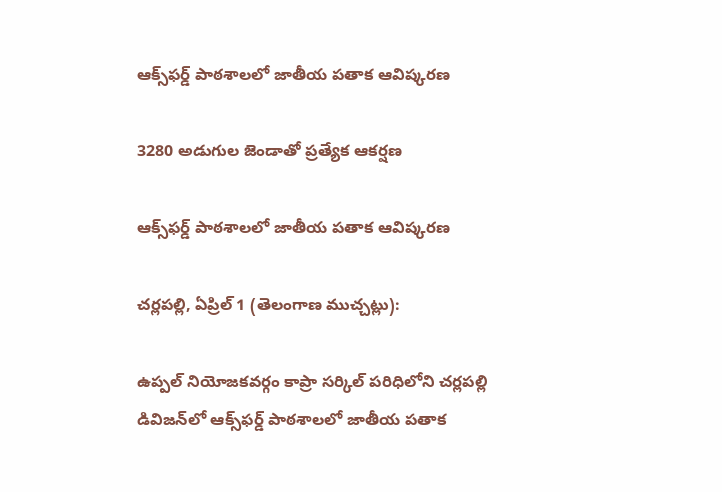ఆక్స్‌ఫర్డ్ పాఠశాలలో జాతీయ పతాక ఆవిష్కరణ

3280 అడుగుల జెండాతో ప్రత్యేక ఆకర్షణ

ఆక్స్‌ఫర్డ్ పాఠశాలలో జాతీయ పతాక ఆవిష్కరణ

చర్లపల్లి, ఏప్రిల్ 1 (తెలంగాణ ముచ్చట్లు):

ఉప్పల్ నియోజకవర్గం కాప్రా సర్కిల్ పరిధిలోని చర్లపల్లి డివిజన్‌లో ఆక్స్‌ఫర్డ్ పాఠశాలలో జాతీయ పతాక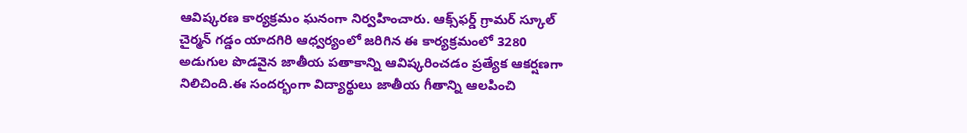ఆవిష్కరణ కార్యక్రమం ఘనంగా నిర్వహించారు. ఆక్స్‌ఫర్డ్ గ్రామర్ స్కూల్ చైర్మన్ గడ్డం యాదగిరి ఆధ్వర్యంలో జరిగిన ఈ కార్యక్రమంలో 3280 అడుగుల పొడవైన జాతీయ పతాకాన్ని ఆవిష్కరించడం ప్రత్యేక ఆకర్షణగా నిలిచింది.ఈ సందర్భంగా విద్యార్థులు జాతీయ గీతాన్ని ఆలపించి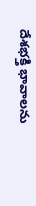దేశభక్తి భావాలను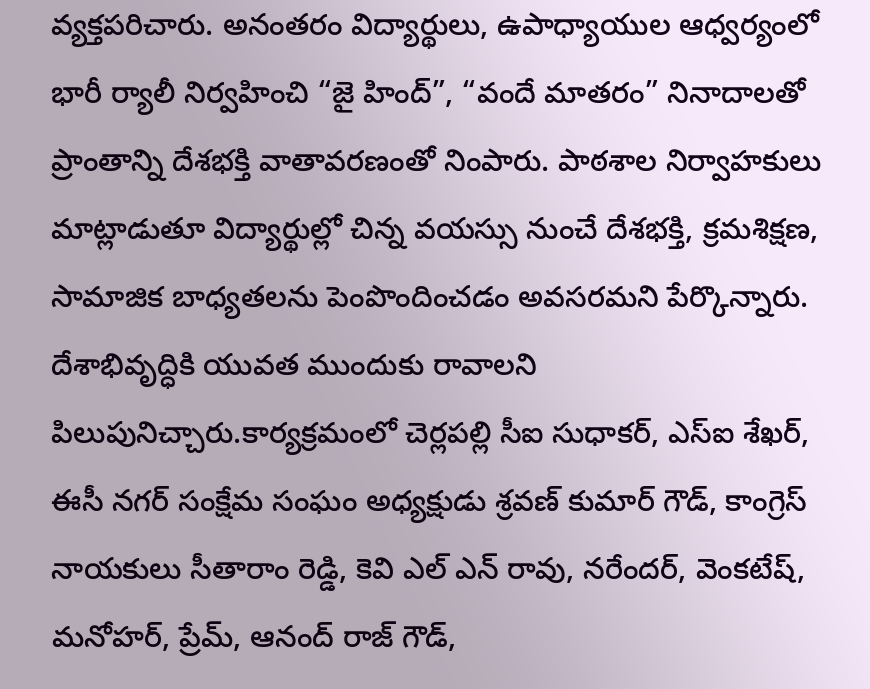వ్యక్తపరిచారు. అనంతరం విద్యార్థులు, ఉపాధ్యాయుల ఆధ్వర్యంలో భారీ ర్యాలీ నిర్వహించి “జై హింద్”, “వందే మాతరం” నినాదాలతో ప్రాంతాన్ని దేశభక్తి వాతావరణంతో నింపారు. పాఠశాల నిర్వాహకులు మాట్లాడుతూ విద్యార్థుల్లో చిన్న వయస్సు నుంచే దేశభక్తి, క్రమశిక్షణ, సామాజిక బాధ్యతలను పెంపొందించడం అవసరమని పేర్కొన్నారు. దేశాభివృద్ధికి యువత ముందుకు రావాలని పిలుపునిచ్చారు.కార్యక్రమంలో చెర్లపల్లి సీఐ సుధాకర్, ఎస్‌ఐ శేఖర్, ఈసీ నగర్ సంక్షేమ సంఘం అధ్యక్షుడు శ్రవణ్ కుమార్ గౌడ్, కాంగ్రెస్ నాయకులు సీతారాం రెడ్డి, కెవి ఎల్ ఎన్ రావు, నరేందర్, వెంకటేష్, మనోహర్, ప్రేమ్, ఆనంద్ రాజ్ గౌడ్,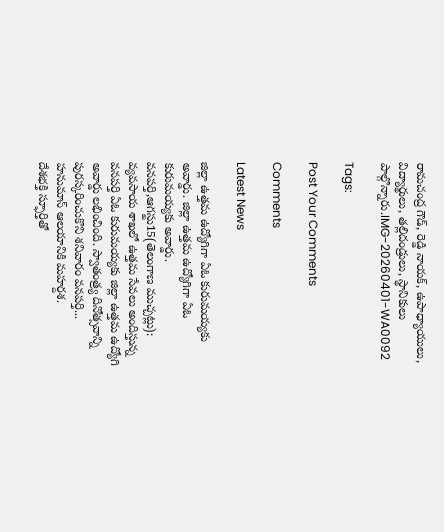రామచంద్ర గౌడ్, రెడ్డి నాయక్, ఉపాధ్యాయులు, విద్యార్థులు, తల్లిదండ్రులు, స్థానికులు పాల్గొన్నారు.IMG-20260401-WA0092

Tags:

Post Your Comments

Comments

Latest News

జిల్లా ఉత్తమ ఉద్యోగిగా ఏఓ కురుమయ్యకు అవార్డు. జిల్లా ఉత్తమ ఉద్యోగిగా ఏఓ కురుమయ్యకు అవార్డు.
వనపర్తి,ఆగస్టు15(తెలంగాణ ముచ్చట్లు): వ్యవసాయ శాఖలో ఉత్తమ సేవలు అందిస్తున్న వనపర్తి ఏఓ కురుమయ్యకు జిల్లా ఉత్తమ ఉద్యోగి అవార్డు లభించింది. స్వాతంత్ర్య దినోత్సవాన్ని పురస్కరించుకొని శనివారం వనపర్తి...
హనుమాన్ ఆలయానికి మహర్దశ.
దేశభక్తి స్ఫూర్తితో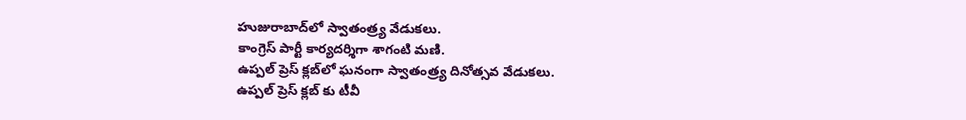హుజురాబాద్‌లో స్వాతంత్ర్య వేడుకలు.
కాంగ్రెస్ పార్టీ కార్యదర్శిగా శాగంటి మణి.
ఉప్పల్ ప్రెస్ క్లబ్‌లో ఘనంగా స్వాతంత్ర్య దినోత్సవ వేడుకలు.
ఉప్పల్ ప్రెస్ క్లబ్‌ కు టీవీ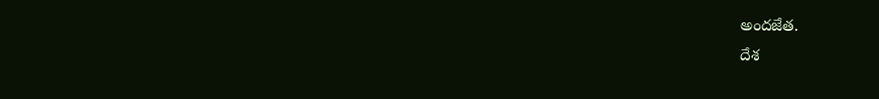అందజేత.
దేశ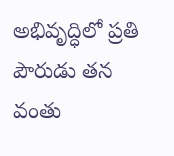అభివృద్ధిలో ప్రతి పౌరుడు తన వంతు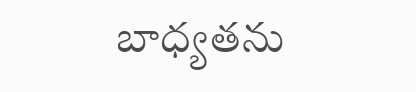బాధ్యతను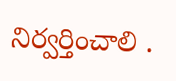నిర్వర్తించాలి .